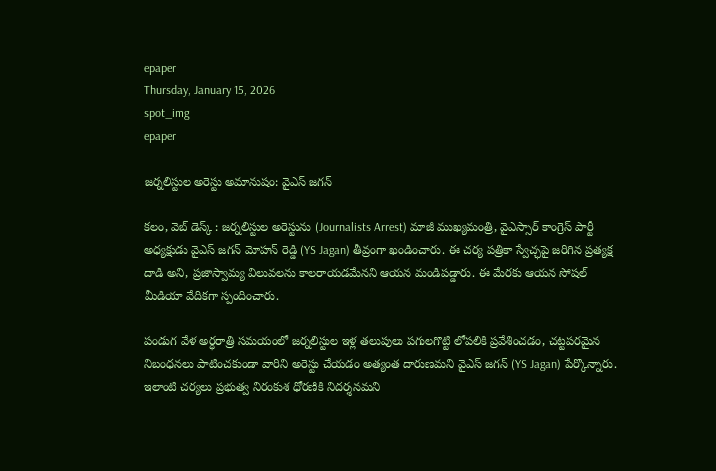epaper
Thursday, January 15, 2026
spot_img
epaper

జర్నలిస్టుల అరెస్టు అమానుషం: వైఎస్ జగన్

కలం, వెబ్‌ డెస్క్‌ : జర్నలిస్టుల అరెస్టును (Journalists Arrest) మాజీ ముఖ్యమంత్రి, వైఎస్సార్ కాంగ్రెస్ పార్టీ అధ్యక్షుడు వైఎస్ జగన్ మోహన్ రెడ్డి (YS Jagan) తీవ్రంగా ఖండించారు. ఈ చర్య పత్రికా స్వేచ్ఛపై జరిగిన ప్రత్యక్ష దాడి అని, ప్రజాస్వామ్య విలువలను కాలరాయడమేనని ఆయన మండిపడ్డారు. ఈ మేరకు ఆయన సోషల్ మీడియా వేదికగా స్పందించారు.

పండుగ వేళ అర్ధరాత్రి సమయంలో జర్నలిస్టుల ఇళ్ల తలుపులు పగులగొట్టి లోపలికి ప్రవేశించడం, చట్టపరమైన నిబంధనలు పాటించకుండా వారిని అరెస్టు చేయడం అత్యంత దారుణమని వైఎస్‌ జగన్ (YS Jagan) పేర్కొన్నారు. ఇలాంటి చర్యలు ప్రభుత్వ నిరంకుశ ధోరణికి నిదర్శనమని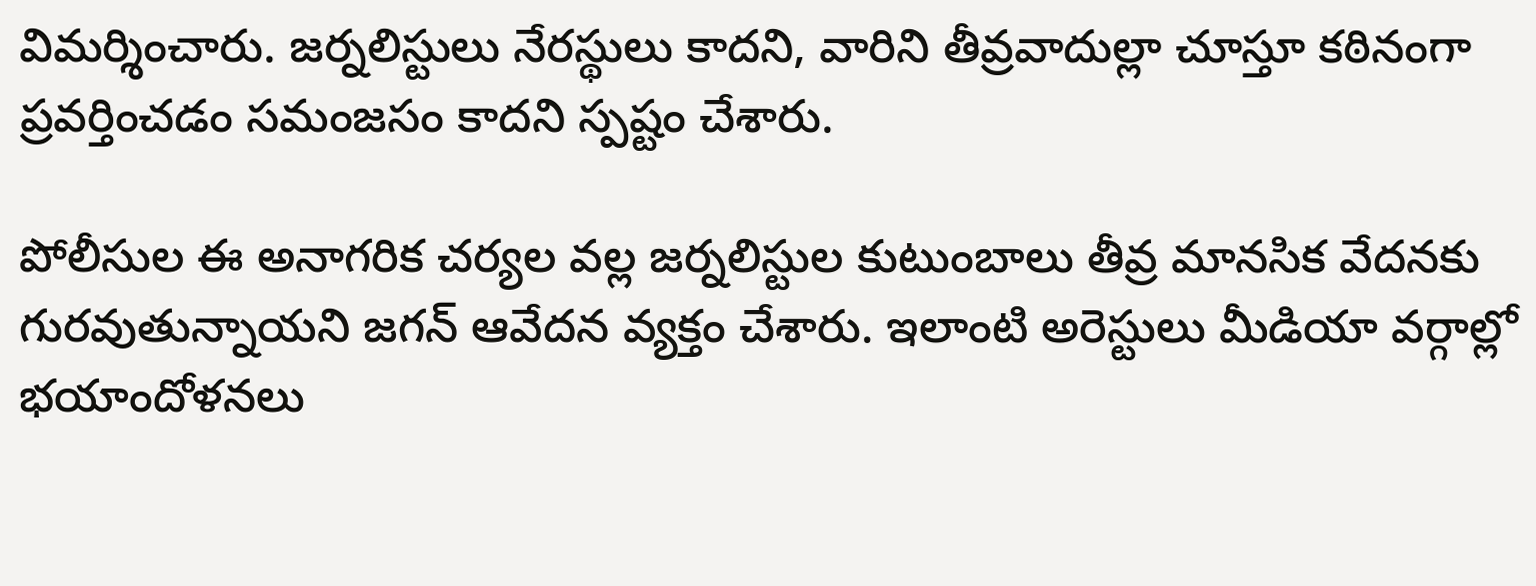విమర్శించారు. జర్నలిస్టులు నేరస్థులు కాదని, వారిని తీవ్రవాదుల్లా చూస్తూ కఠినంగా ప్రవర్తించడం సమంజసం కాదని స్పష్టం చేశారు.

పోలీసుల ఈ అనాగరిక చర్యల వల్ల జర్నలిస్టుల కుటుంబాలు తీవ్ర మానసిక వేదనకు గురవుతున్నాయని జగన్ ఆవేదన వ్యక్తం చేశారు. ఇలాంటి అరెస్టులు మీడియా వర్గాల్లో భయాందోళనలు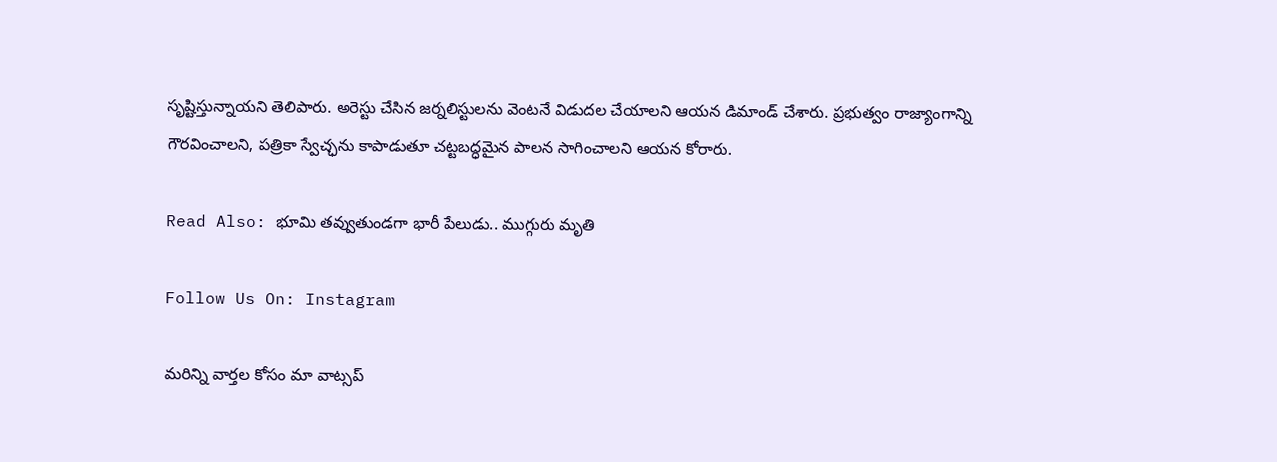సృష్టిస్తున్నాయని తెలిపారు. అరెస్టు చేసిన జర్నలిస్టులను వెంటనే విడుదల చేయాలని ఆయన డిమాండ్ చేశారు. ప్రభుత్వం రాజ్యాంగాన్ని గౌరవించాలని, పత్రికా స్వేచ్ఛను కాపాడుతూ చట్టబద్ధమైన పాలన సాగించాలని ఆయన కోరారు.

Read Also: భూమి తవ్వుతుండగా భారీ పేలుడు.. ముగ్గురు మృతి

Follow Us On: Instagram

మ‌రిన్ని వార్త‌ల కోసం మా వాట్స‌ప్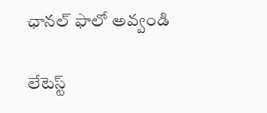ఛాన‌ల్ ఫాలో అవ్వండి

లేటెస్ట్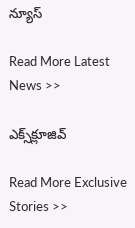న్యూస్‌

Read More Latest News >>

ఎక్స్‌క్లూజివ్‌

Read More Exclusive Stories >>